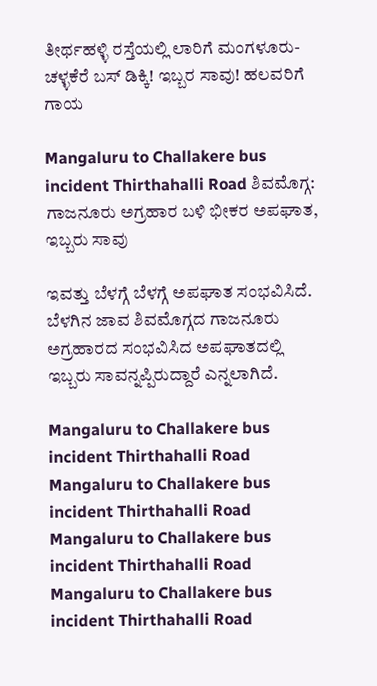ತೀರ್ಥಹಳ್ಳಿ ರಸ್ತೆಯಲ್ಲಿ ಲಾರಿಗೆ ಮಂಗಳೂರು-ಚಳ್ಳಕೆರೆ ಬಸ್ ಡಿಕ್ಕಿ! ಇಬ್ಬರ ಸಾವು! ಹಲವರಿಗೆ ಗಾಯ

Mangaluru to Challakere bus incident Thirthahalli Road ಶಿವಮೊಗ್ಗ: ಗಾಜನೂರು ಅಗ್ರಹಾರ ಬಳಿ ಭೀಕರ ಅಪಘಾತ, ಇಬ್ಬರು ಸಾವು

ಇವತ್ತು ಬೆಳಗ್ಗೆ ಬೆಳಗ್ಗೆ ಅಪಘಾತ ಸಂಭವಿಸಿದೆ. ಬೆಳಗಿನ ಜಾವ ಶಿವಮೊಗ್ಗದ ಗಾಜನೂರು ಅಗ್ರಹಾರದ ಸಂಭವಿಸಿದ ಅಪಘಾತದಲ್ಲಿ  ಇಬ್ಬರು ಸಾವನ್ನಪ್ಪಿರುದ್ದಾರೆ ಎನ್ನಲಾಗಿದೆ.

Mangaluru to Challakere bus incident Thirthahalli Road
Mangaluru to Challakere bus incident Thirthahalli Road
Mangaluru to Challakere bus incident Thirthahalli Road
Mangaluru to Challakere bus incident Thirthahalli Road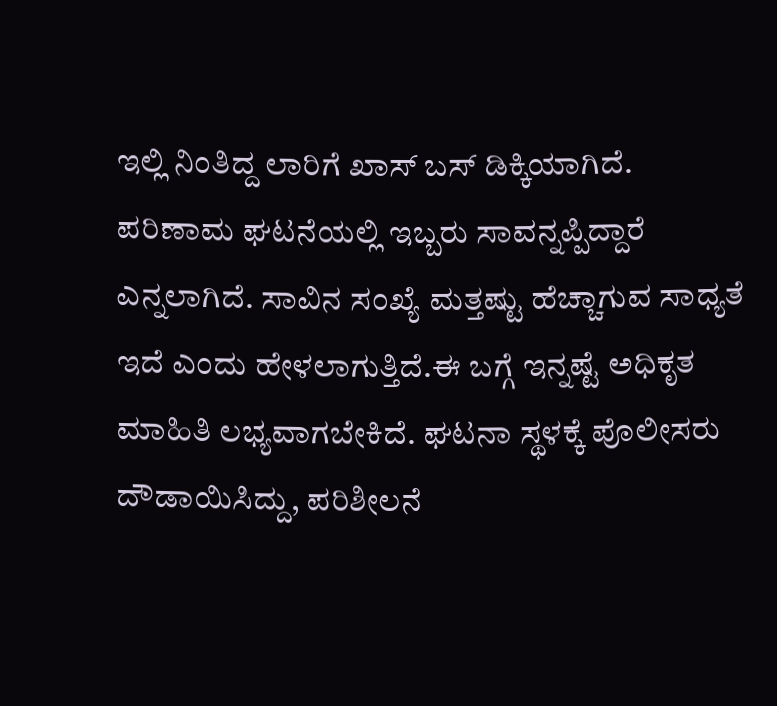ಇಲ್ಲಿ ನಿಂತಿದ್ದ ಲಾರಿಗೆ ಖಾಸ್ ಬಸ್ ಡಿಕ್ಕಿಯಾಗಿದೆ. ಪರಿಣಾಮ ಘಟನೆಯಲ್ಲಿ ಇಬ್ಬರು ಸಾವನ್ನಪ್ಪಿದ್ದಾರೆ ಎನ್ನಲಾಗಿದೆ. ಸಾವಿನ ಸಂಖ್ಯೆ ಮತ್ತಷ್ಟು ಹೆಚ್ಚಾಗುವ ಸಾಧ್ಯತೆ ಇದೆ ಎಂದು ಹೇಳಲಾಗುತ್ತಿದೆ.ಈ ಬಗ್ಗೆ ಇನ್ನಷ್ಟೆ ಅಧಿಕೃತ ಮಾಹಿತಿ ಲಭ್ಯವಾಗಬೇಕಿದೆ. ಘಟನಾ ಸ್ಥಳಕ್ಕೆ ಪೊಲೀಸರು ದೌಡಾಯಿಸಿದ್ದು, ಪರಿಶೀಲನೆ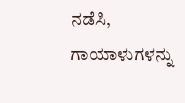ನಡೆಸಿ, ಗಾಯಾಳುಗಳನ್ನು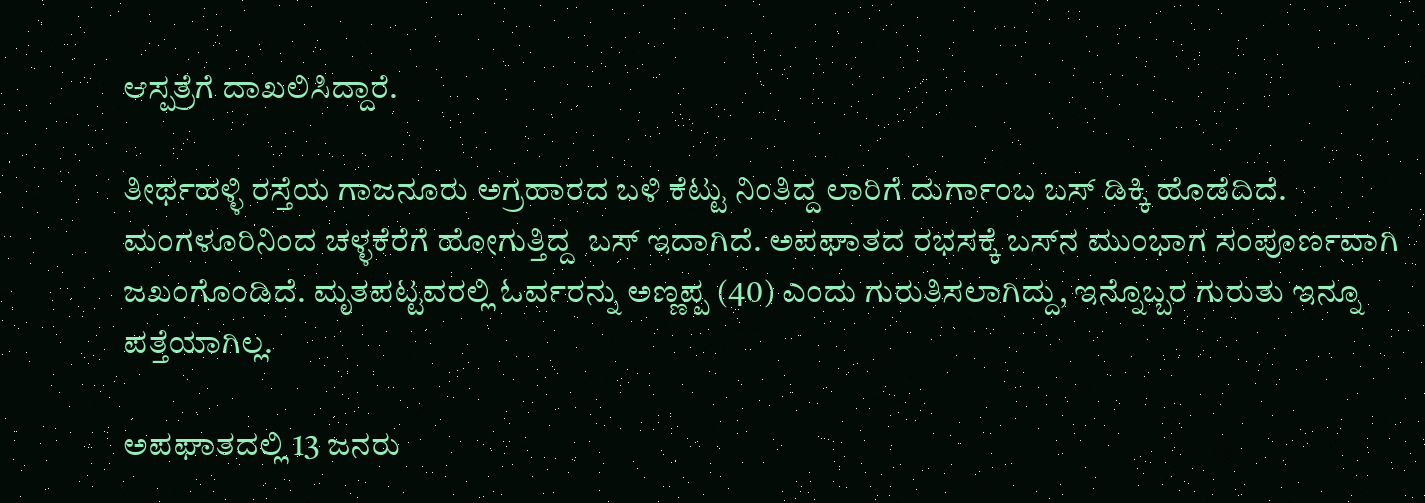ಆಸ್ಪತ್ರೆಗೆ ದಾಖಲಿಸಿದ್ದಾರೆ.

ತೀರ್ಥಹಳ್ಳಿ ರಸ್ತೆಯ ಗಾಜನೂರು ಅಗ್ರಹಾರದ ಬಳಿ ಕೆಟ್ಟು ನಿಂತಿದ್ದ ಲಾರಿಗೆ ದುರ್ಗಾಂಬ ಬಸ್ ಡಿಕ್ಕಿ ಹೊಡೆದಿದೆ. ಮಂಗಳೂರಿನಿಂದ ಚಳ್ಳಕೆರೆಗೆ ಹೋಗುತ್ತಿದ್ದ  ಬಸ್ ಇದಾಗಿದೆ. ಅಪಘಾತದ ರಭಸಕ್ಕೆ ಬಸ್‌ನ ಮುಂಭಾಗ ಸಂಪೂರ್ಣವಾಗಿ ಜಖಂಗೊಂಡಿದೆ. ಮೃತಪಟ್ಟವರಲ್ಲಿ ಓರ್ವರನ್ನು ಅಣ್ಣಪ್ಪ (40) ಎಂದು ಗುರುತಿಸಲಾಗಿದ್ದು, ಇನ್ನೊಬ್ಬರ ಗುರುತು ಇನ್ನೂ ಪತ್ತೆಯಾಗಿಲ್ಲ.

ಅಪಘಾತದಲ್ಲಿ 13 ಜನರು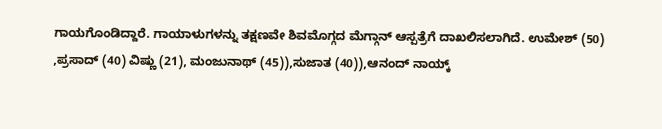ಗಾಯಗೊಂಡಿದ್ದಾರೆ. ಗಾಯಾಳುಗಳನ್ನು ತಕ್ಷಣವೇ ಶಿವಮೊಗ್ಗದ ಮೆಗ್ಗಾನ್ ಆಸ್ಪತ್ರೆಗೆ ದಾಖಲಿಸಲಾಗಿದೆ. ಉಮೇಶ್ (50) ,ಪ್ರಸಾದ್ (40) ವಿಷ್ಣು (21), ಮಂಜುನಾಥ್ (45)),ಸುಜಾತ (40)),ಆನಂದ್ ನಾಯ್ಕ್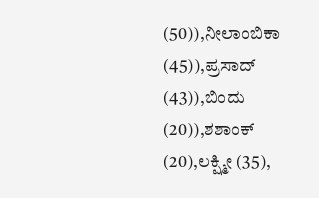(50)),ನೀಲಾಂಬಿಕಾ (45)),ಪ್ರಸಾದ್ (43)),ಬಿಂದು (20)),ಶಶಾಂಕ್ (20),ಲಕ್ಷ್ಮೀ (35),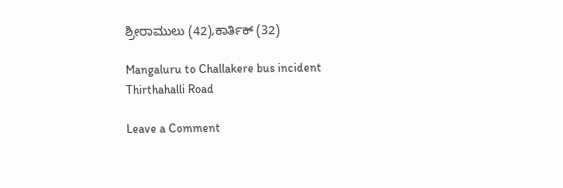ಶ್ರೀರಾಮುಲು (42),ಕಾರ್ತಿಕ್ (32)

Mangaluru to Challakere bus incident Thirthahalli Road

Leave a Comment